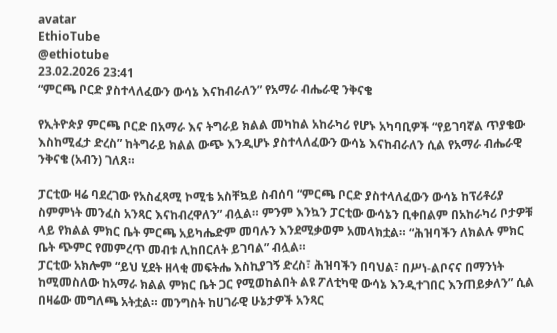avatar
EthioTube
@ethiotube
23.02.2026 23:41
“ምርጫ ቦርድ ያስተላለፈውን ውሳኔ እናከብራለን” የአማራ ብሔራዊ ንቅናቄ

የኢትዮጵያ ምርጫ ቦርድ በአማራ እና ትግራይ ክልል መካከል አከራካሪ የሆኑ አካባቢዎች “የይገባኛል ጥያቄው እስከሚፈታ ድረስ” ከትግራይ ክልል ውጭ እንዲሆኑ ያስተላለፈውን ውሳኔ እናከብራለን ሲል የአማራ ብሔራዊ ንቅናቄ (አብን) ገለጸ።

ፓርቲው ዛሬ ባደረገው የአስፈጻሚ ኮሚቴ አስቸኳይ ስብሰባ “ምርጫ ቦርድ ያስተላለፈውን ውሳኔ ከፕሪቶሪያ ስምምነት መንፈስ አንጻር እናከብረዋለን” ብሏል። ምንም እንኳን ፓርቲው ውሳኔን ቢቀበልም በአከራካሪ ቦታዎቹ ላይ የክልል ምክር ቤት ምርጫ አይካሔድም መባሉን እንደሚቃወም አመላክቷል። “ሕዝባችን ለክልሉ ምክር ቤት ጭምር የመምረጥ መብቱ ሊከበርለት ይገባል” ብሏል።
ፓርቲው አክሎም “ይህ ሂደት ዘላቂ መፍትሔ እስኪያገኝ ድረስ፣ ሕዝባችን በባህል፣ በሥነ-ልቦናና በማንነት ከሚመስለው ከአማራ ክልል ምክር ቤት ጋር የሚወከልበት ልዩ ፖለቲካዊ ውሳኔ እንዲተገበር እንጠይቃለን” ሲል በዛሬው መግለጫ አትቷል። መንግስት ከሀገራዊ ሁኔታዎች አንጻር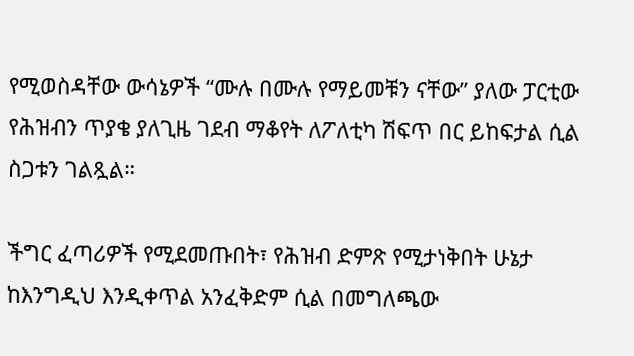የሚወስዳቸው ውሳኔዎች “ሙሉ በሙሉ የማይመቹን ናቸው” ያለው ፓርቲው የሕዝብን ጥያቄ ያለጊዜ ገደብ ማቆየት ለፖለቲካ ሽፍጥ በር ይከፍታል ሲል ስጋቱን ገልጿል።

ችግር ፈጣሪዎች የሚደመጡበት፣ የሕዝብ ድምጽ የሚታነቅበት ሁኔታ ከእንግዲህ እንዲቀጥል አንፈቅድም ሲል በመግለጫው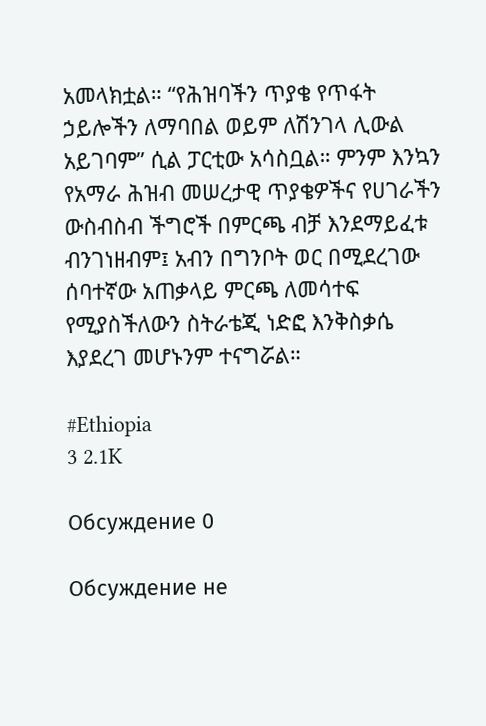አመላክቷል። “የሕዝባችን ጥያቄ የጥፋት ኃይሎችን ለማባበል ወይም ለሽንገላ ሊውል አይገባም” ሲል ፓርቲው አሳስቧል። ምንም እንኳን የአማራ ሕዝብ መሠረታዊ ጥያቄዎችና የሀገራችን ውስብስብ ችግሮች በምርጫ ብቻ እንደማይፈቱ ብንገነዘብም፤ አብን በግንቦት ወር በሚደረገው ሰባተኛው አጠቃላይ ምርጫ ለመሳተፍ የሚያስችለውን ስትራቴጂ ነድፎ እንቅስቃሴ እያደረገ መሆኑንም ተናግሯል።

#Ethiopia
3 2.1K

Обсуждение 0

Обсуждение не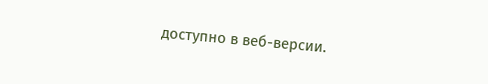доступно в веб-версии.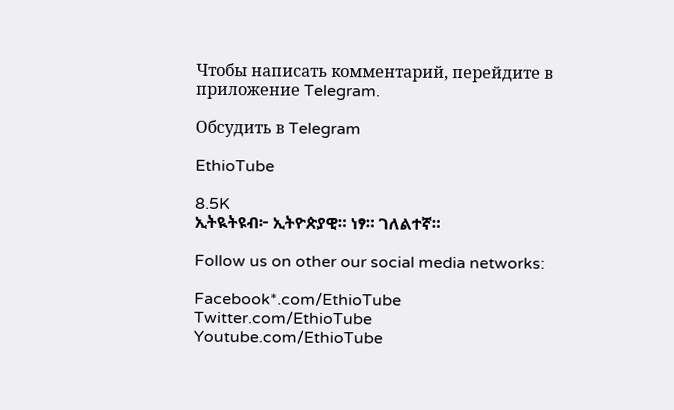Чтобы написать комментарий, перейдите в приложение Telegram.

Обсудить в Telegram

EthioTube

8.5K
ኢትዪትዩብ፦ ኢትዮጵያዊ። ነፃ። ገለልተኛ።

Follow us on other our social media networks:

Facebook*.com/EthioTube
Twitter.com/EthioTube
Youtube.com/EthioTube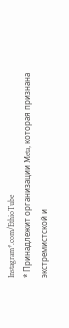Instagram*.com/EthioTube
* Принадлежит организации Meta, которая признана экстремистской и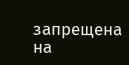запрещена на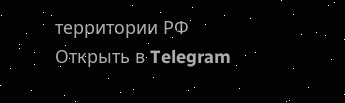территории РФ
Открыть в Telegram